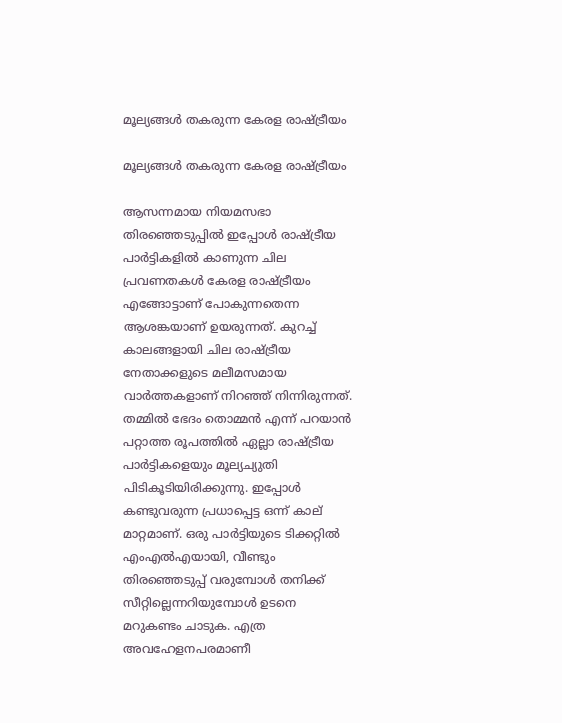മൂല്യങ്ങള്‍ തകരുന്ന കേരള രാഷ്ട്രീയം

മൂല്യങ്ങള്‍ തകരുന്ന കേരള രാഷ്ട്രീയം

ആസന്നമായ നിയമസഭാ തിരഞ്ഞെടുപ്പില്‍ ഇപ്പോള്‍ രാഷ്ട്രീയ പാര്‍ട്ടികളില്‍ കാണുന്ന ചില പ്രവണതകള്‍ കേരള രാഷ്ട്രീയം എങ്ങോട്ടാണ് പോകുന്നതെന്ന ആശങ്കയാണ് ഉയരുന്നത്. കുറച്ച് കാലങ്ങളായി ചില രാഷ്ട്രീയ നേതാക്കളുടെ മലീമസമായ വാര്‍ത്തകളാണ് നിറഞ്ഞ് നിന്നിരുന്നത്.  തമ്മില്‍ ഭേദം തൊമ്മന്‍ എന്ന് പറയാന്‍ പറ്റാത്ത രൂപത്തില്‍ ഏല്ലാ രാഷ്ട്രീയ പാര്‍ട്ടികളെയും മൂല്യച്യുതി പിടികൂടിയിരിക്കുന്നു. ഇപ്പോള്‍ കണ്ടുവരുന്ന പ്രധാപ്പെട്ട ഒന്ന് കാല് മാറ്റമാണ്. ഒരു പാര്‍ട്ടിയുടെ ടിക്കറ്റില്‍ എംഎല്‍എയായി, വീണ്ടും തിരഞ്ഞെടുപ്പ് വരുമ്പോള്‍ തനിക്ക് സീറ്റില്ലെന്നറിയുമ്പോള്‍ ഉടനെ മറുകണ്ടം ചാടുക. എത്ര അവഹേളനപരമാണീ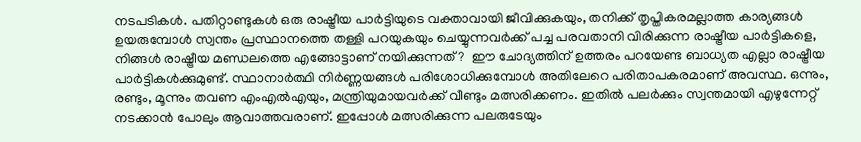നടപടികള്‍. പതിറ്റാണ്ടുകള്‍ ഒരു രാഷ്ട്രീയ പാര്‍ട്ടിയുടെ വക്താവായി ജീവിക്കുകയും, തനിക്ക് തൃപ്തികരമല്ലാത്ത കാര്യങ്ങള്‍ ഉയരുമ്പോള്‍ സ്വന്തം പ്രസ്ഥാനത്തെ തള്ളി പറയുകയും ചെയ്യുന്നവര്‍ക്ക് പച്ച പരവതാനി വിരിക്കുന്ന രാഷ്ട്രീയ പാര്‍ട്ടികളെ, നിങ്ങള്‍ രാഷ്ട്രീയ മണ്ഡലത്തെ എങ്ങോട്ടാണ് നയിക്കുന്നത്?  ഈ ചോദ്യത്തിന് ഉത്തരം പറയേണ്ട ബാധ്യത എല്ലാ രാഷ്ട്രീയ പാര്‍ട്ടികള്‍ക്കുമുണ്ട്. സ്ഥാനാര്‍ത്ഥി നിര്‍ണ്ണയങ്ങള്‍ പരിശോധിക്കുമ്പോള്‍ അതിലേറെ പരിതാപകരമാണ് അവസ്ഥ. ഒന്നും, രണ്ടും, മൂന്നും തവണ എംഎല്‍എയും, മന്ത്രിയുമായവര്‍ക്ക് വീണ്ടും മത്സരിക്കണം. ഇതില്‍ പലര്‍ക്കും സ്വന്തമായി എഴുന്നേറ്റ് നടക്കാന്‍ പോലും ആവാത്തവരാണ്. ഇപ്പോള്‍ മത്സരിക്കുന്ന പലരുടേയും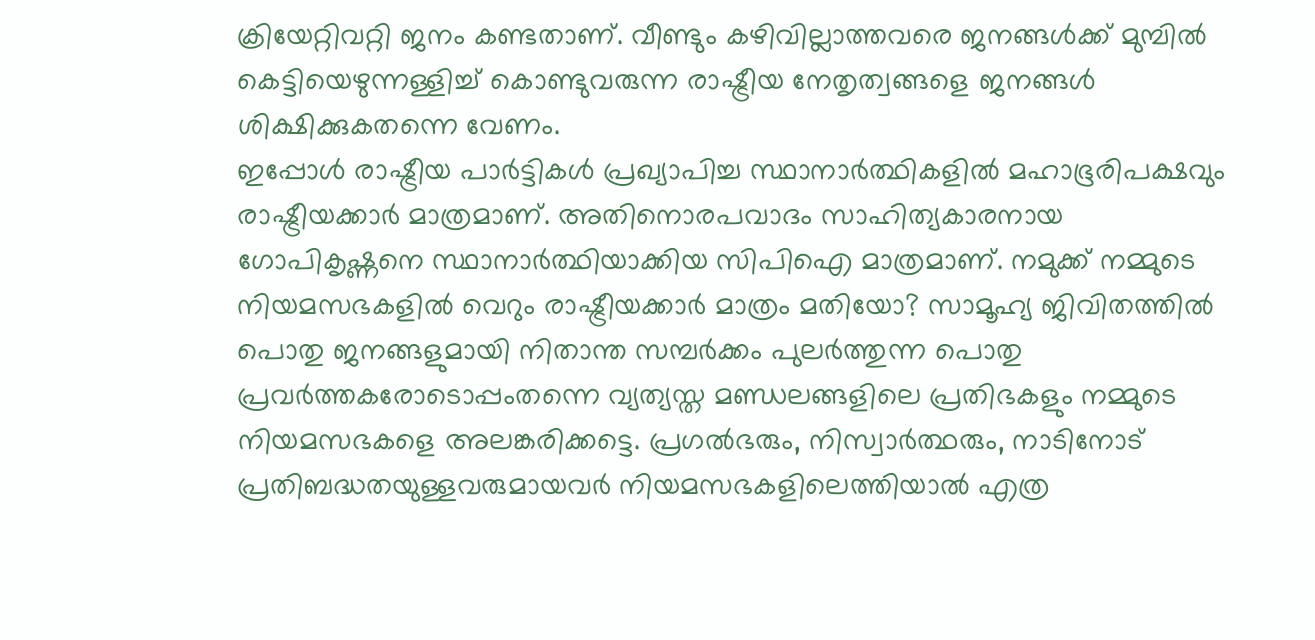ക്രിയേറ്റിവറ്റി ജനം കണ്ടതാണ്. വീണ്ടും കഴിവില്ലാത്തവരെ ജനങ്ങള്‍ക്ക് മുമ്പില്‍ കെട്ടിയെഴുന്നള്ളിച്ച് കൊണ്ടുവരുന്ന രാഷ്ട്രീയ നേതൃത്വങ്ങളെ ജനങ്ങള്‍ ശിക്ഷിക്കുകതന്നെ വേണം.
ഇപ്പോള്‍ രാഷ്ട്രീയ പാര്‍ട്ടികള്‍ പ്രഖ്യാപിച്ച സ്ഥാനാര്‍ത്ഥികളില്‍ മഹാഭൂരിപക്ഷവും രാഷ്ട്രീയക്കാര്‍ മാത്രമാണ്. അതിനൊരപവാദം സാഹിത്യകാരനായ ഗോപികൃഷ്ണനെ സ്ഥാനാര്‍ത്ഥിയാക്കിയ സിപിഐ മാത്രമാണ്. നമുക്ക് നമ്മുടെ നിയമസഭകളില്‍ വെറും രാഷ്ട്രീയക്കാര്‍ മാത്രം മതിയോ? സാമൂഹ്യ ജിവിതത്തില്‍ പൊതു ജനങ്ങളുമായി നിതാന്ത സമ്പര്‍ക്കം പുലര്‍ത്തുന്ന പൊതു പ്രവര്‍ത്തകരോടൊപ്പംതന്നെ വ്യത്യസ്ത മണ്ഡലങ്ങളിലെ പ്രതിഭകളും നമ്മുടെ നിയമസഭകളെ അലങ്കരിക്കട്ടെ. പ്രഗല്‍ഭരും, നിസ്വാര്‍ത്ഥരും, നാടിനോട് പ്രതിബദ്ധതയുള്ളവരുമായവര്‍ നിയമസഭകളിലെത്തിയാല്‍ എത്ര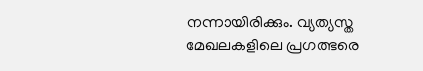നന്നായിരിക്കും. വ്യത്യസ്ത മേഖലകളിലെ പ്രഗത്ഭരെ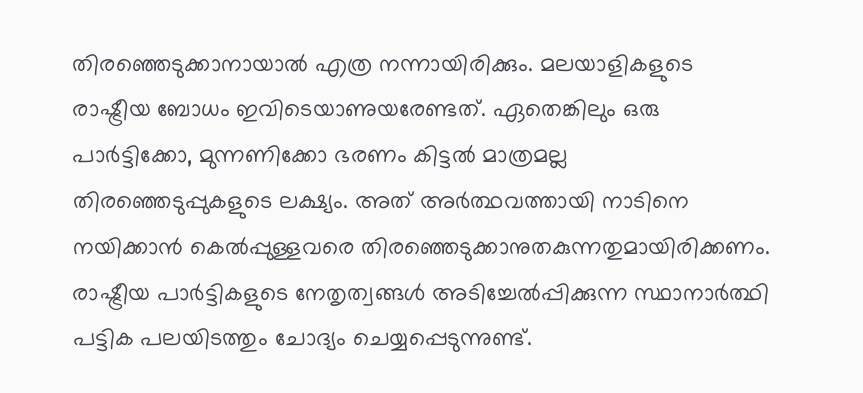തിരഞ്ഞെടുക്കാനായാല്‍ എത്ര നന്നായിരിക്കും. മലയാളികളുടെ രാഷ്ട്രീയ ബോധം ഇവിടെയാണുയരേണ്ടത്. ഏതെങ്കിലും ഒരു പാര്‍ട്ടിക്കോ, മുന്നണിക്കോ ഭരണം കിട്ടല്‍ മാത്രമല്ല തിരഞ്ഞെടുപ്പുകളുടെ ലക്ഷ്യം. അത് അര്‍ത്ഥവത്തായി നാടിനെ നയിക്കാന്‍ കെല്‍പ്പുള്ളവരെ തിരഞ്ഞെടുക്കാനുതകുന്നതുമായിരിക്കണം. രാഷ്ട്രീയ പാര്‍ട്ടികളുടെ നേതൃത്വങ്ങള്‍ അടിച്ചേല്‍പ്പിക്കുന്ന സ്ഥാനാര്‍ത്ഥി പട്ടിക പലയിടത്തും ചോദ്യം ചെയ്യപ്പെടുന്നുണ്ട്.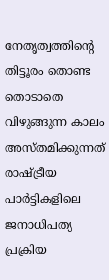നേതൃത്വത്തിന്റെ തിട്ടൂരം തൊണ്ട തൊടാതെ വിഴുങ്ങുന്ന കാലം അസ്തമിക്കുന്നത് രാഷ്ട്രീയ പാര്‍ട്ടികളിലെ ജനാധിപത്യ പ്രക്രിയ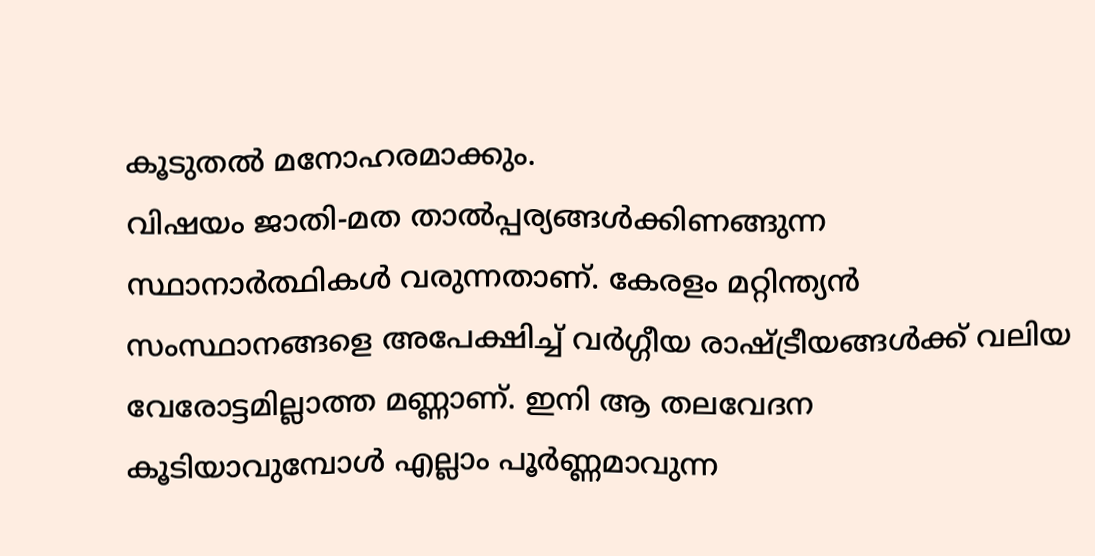കൂടുതല്‍ മനോഹരമാക്കും.
വിഷയം ജാതി-മത താല്‍പ്പര്യങ്ങള്‍ക്കിണങ്ങുന്ന സ്ഥാനാര്‍ത്ഥികള്‍ വരുന്നതാണ്. കേരളം മറ്റിന്ത്യന്‍ സംസ്ഥാനങ്ങളെ അപേക്ഷിച്ച് വര്‍ഗ്ഗീയ രാഷ്ട്രീയങ്ങള്‍ക്ക് വലിയ വേരോട്ടമില്ലാത്ത മണ്ണാണ്. ഇനി ആ തലവേദന കൂടിയാവുമ്പോള്‍ എല്ലാം പൂര്‍ണ്ണമാവുന്ന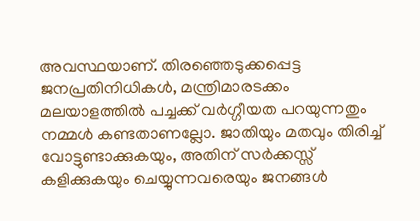അവസ്ഥയാണ്. തിരഞ്ഞെടുക്കപ്പെട്ട ജനപ്രതിനിധികള്‍, മന്ത്രിമാരടക്കം മലയാളത്തില്‍ പച്ചക്ക് വര്‍ഗ്ഗീയത പറയുന്നതും നമ്മള്‍ കണ്ടതാണല്ലോ. ജാതിയും മതവും തിരിച്ച് വോട്ടുണ്ടാക്കുകയും, അതിന് സര്‍ക്കസ്സ് കളിക്കുകയും ചെയ്യുന്നവരെയും ജനങ്ങള്‍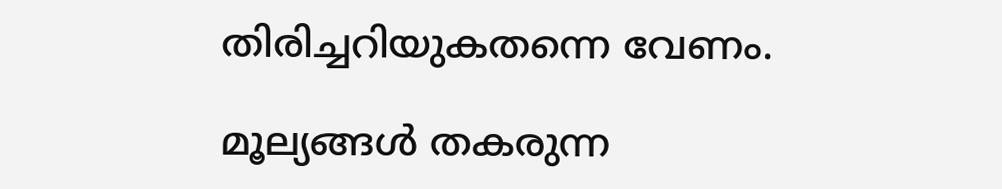തിരിച്ചറിയുകതന്നെ വേണം.

മൂല്യങ്ങള്‍ തകരുന്ന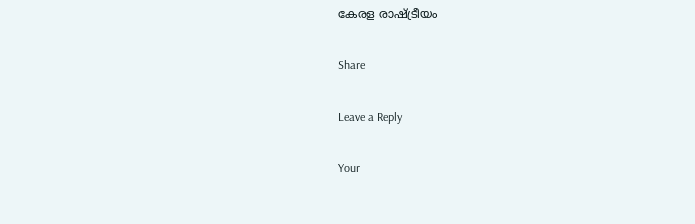കേരള രാഷ്ട്രീയം

Share

Leave a Reply

Your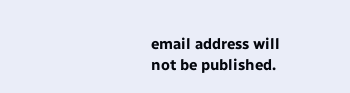email address will not be published.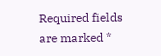Required fields are marked *